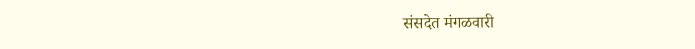संसदेत मंगळवारी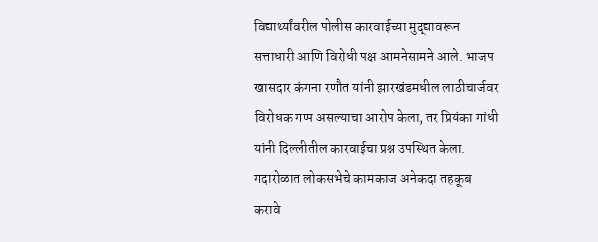विद्यार्थ्यांवरील पोलीस कारवाईच्या मुद्द्यावरून सत्ताधारी आणि विरोधी पक्ष आमनेसामने आले. भाजप खासदार कंगना रणौत यांनी झारखंडमधील लाठीचार्जवर विरोधक गप्प असल्याचा आरोप केला, तर प्रियंका गांधी यांनी दिल्लीतील कारवाईचा प्रश्न उपस्थित केला. गदारोळात लोकसभेचे कामकाज अनेकदा तहकूब करावे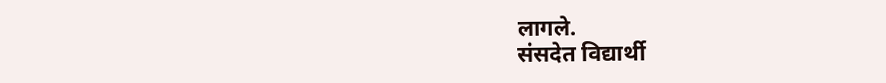लागले.
संसदेत विद्यार्थी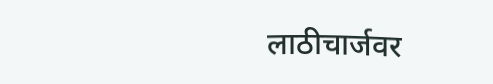लाठीचार्जवर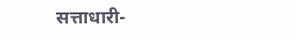सत्ताधारी-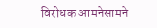विरोधक आमनेसामने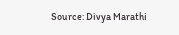Source: Divya Marathi